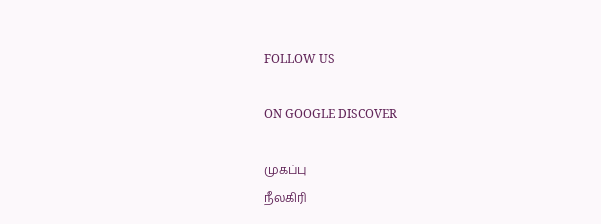FOLLOW US

ON GOOGLE DISCOVER

முகப்பு
நீலகிரி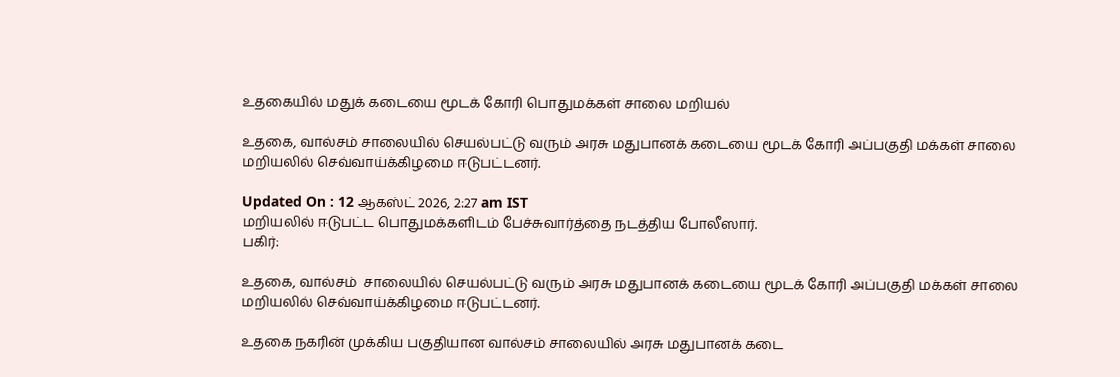உதகையில் மதுக் கடையை மூடக் கோரி பொதுமக்கள் சாலை மறியல்

உதகை, வால்சம் சாலையில் செயல்பட்டு வரும் அரசு மதுபானக் கடையை மூடக் கோரி அப்பகுதி மக்கள் சாலை மறியலில் செவ்வாய்க்கிழமை ஈடுபட்டனர்.

Updated On : 12 ஆகஸ்ட் 2026, 2:27 am IST
மறியலில் ஈடுபட்ட பொதுமக்களிடம் பேச்சுவார்த்தை நடத்திய போலீஸார்.
பகிர்:

உதகை, வால்சம்  சாலையில் செயல்பட்டு வரும் அரசு மதுபானக் கடையை மூடக் கோரி அப்பகுதி மக்கள் சாலை மறியலில் செவ்வாய்க்கிழமை ஈடுபட்டனர்.

உதகை நகரின் முக்கிய பகுதியான வால்சம் சாலையில் அரசு மதுபானக் கடை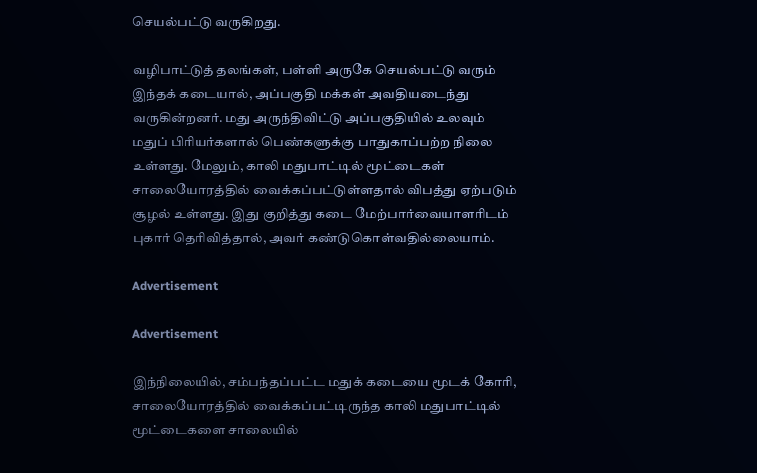செயல்பட்டு வருகிறது.

வழிபாட்டுத் தலங்கள், பள்ளி அருகே செயல்பட்டு வரும் இந்தக் கடையால், அப்பகுதி மக்கள் அவதியடைந்து வருகின்றனர். மது அருந்திவிட்டு அப்பகுதியில் உலவும் மதுப் பிரியர்களால் பெண்களுக்கு பாதுகாப்பற்ற நிலை உள்ளது. மேலும், காலி மதுபாட்டில் மூட்டைகள் சாலையோரத்தில் வைக்கப்பட்டுள்ளதால் விபத்து ஏற்படும் சூழல் உள்ளது. இது குறித்து கடை மேற்பார்வையாளரிடம் புகார் தெரிவித்தால், அவர் கண்டுகொள்வதில்லையாம்.

Advertisement

Advertisement

இந்நிலையில், சம்பந்தப்பட்ட மதுக் கடையை மூடக் கோரி, சாலையோரத்தில் வைக்கப்பட்டிருந்த காலி மதுபாட்டில் மூட்டைகளை சாலையில்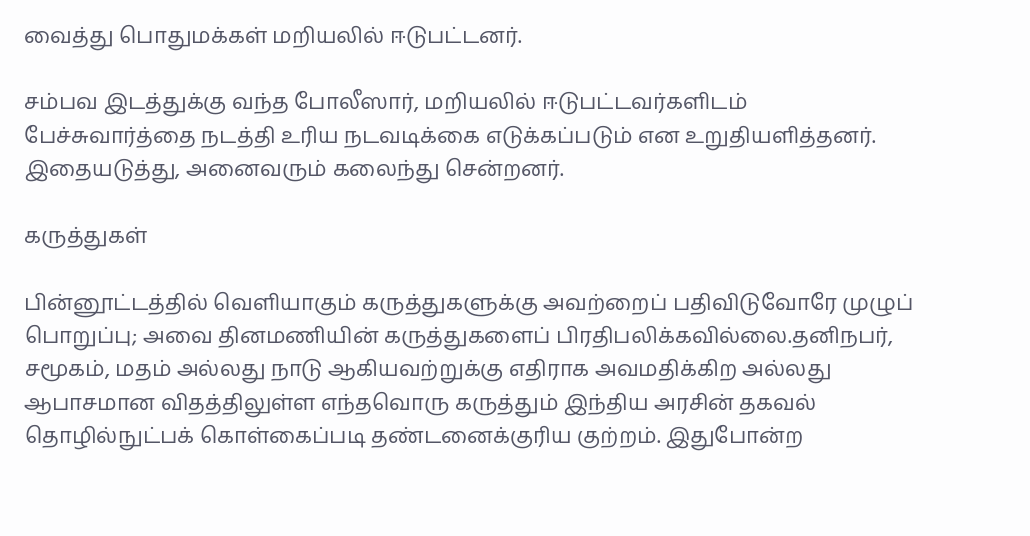வைத்து பொதுமக்கள் மறியலில் ஈடுபட்டனர்.

சம்பவ இடத்துக்கு வந்த போலீஸார், மறியலில் ஈடுபட்டவர்களிடம் பேச்சுவார்த்தை நடத்தி உரிய நடவடிக்கை எடுக்கப்படும் என உறுதியளித்தனர். இதையடுத்து, அனைவரும் கலைந்து சென்றனர்.

கருத்துகள்

பின்னூட்டத்தில் வெளியாகும் கருத்துகளுக்கு அவற்றைப் பதிவிடுவோரே முழுப் பொறுப்பு; அவை தினமணியின் கருத்துகளைப் பிரதிபலிக்கவில்லை.தனிநபர், சமூகம், மதம் அல்லது நாடு ஆகியவற்றுக்கு எதிராக அவமதிக்கிற அல்லது ஆபாசமான விதத்திலுள்ள எந்தவொரு கருத்தும் இந்திய அரசின் தகவல் தொழில்நுட்பக் கொள்கைப்படி தண்டனைக்குரிய குற்றம். இதுபோன்ற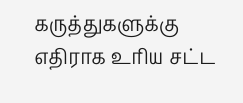கருத்துகளுக்கு எதிராக உரிய சட்ட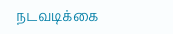நடவடிக்கை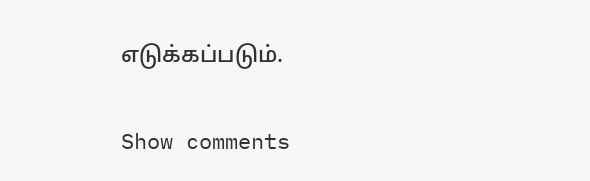எடுக்கப்படும்.

Show comments